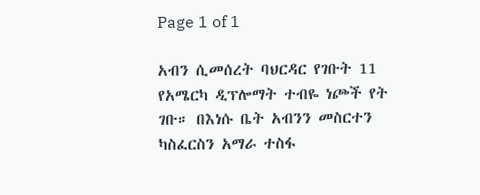Page 1 of 1

አብን ሲመሰረት ባህርዳር የገቡት 11 የአሜርካ ዲፕሎማት ተብዬ ነጮች የት ገቡ። በእነሱ ቤት አብንን መስርተን ካስፈርስን አማራ ተስፋ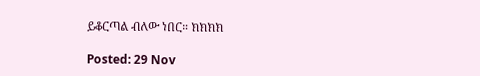ይቆርጣል ብለው ነበር። ክክክክ

Posted: 29 Nov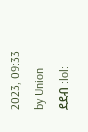2023, 09:33
by Union
ደደብ :lol: